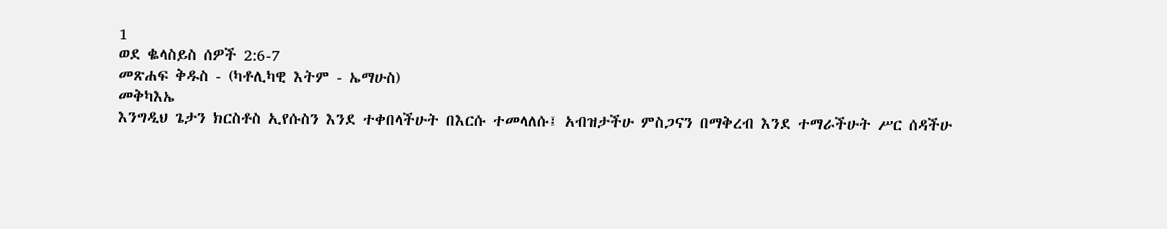1
ወደ ቈላስይስ ሰዎች 2:6-7
መጽሐፍ ቅዱስ - (ካቶሊካዊ እትም - ኤማሁስ)
መቅካእኤ
እንግዲህ ጌታን ክርስቶስ ኢየሱስን እንደ ተቀበላችሁት በእርሱ ተመላለሱ፤ አብዝታችሁ ምስጋናን በማቅረብ እንደ ተማራችሁት ሥር ሰዳችሁ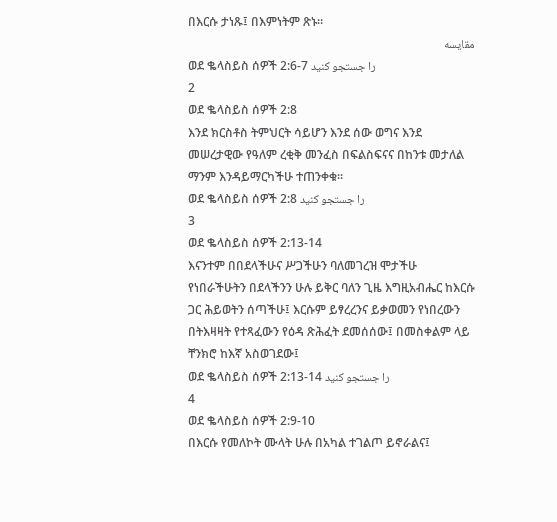በእርሱ ታነጹ፤ በእምነትም ጽኑ።
مقایسه
ወደ ቈላስይስ ሰዎች 2:6-7 را جستجو کنید
2
ወደ ቈላስይስ ሰዎች 2:8
እንደ ክርስቶስ ትምህርት ሳይሆን እንደ ሰው ወግና እንደ መሠረታዊው የዓለም ረቂቅ መንፈስ በፍልስፍናና በከንቱ መታለል ማንም እንዳይማርካችሁ ተጠንቀቁ።
ወደ ቈላስይስ ሰዎች 2:8 را جستجو کنید
3
ወደ ቈላስይስ ሰዎች 2:13-14
እናንተም በበደላችሁና ሥጋችሁን ባለመገረዝ ሞታችሁ የነበራችሁትን በደላችንን ሁሉ ይቅር ባለን ጊዜ እግዚአብሔር ከእርሱ ጋር ሕይወትን ሰጣችሁ፤ እርሱም ይፃረረንና ይቃወመን የነበረውን በትእዛዛት የተጻፈውን የዕዳ ጽሕፈት ደመሰሰው፤ በመስቀልም ላይ ቸንክሮ ከእኛ አስወገደው፤
ወደ ቈላስይስ ሰዎች 2:13-14 را جستجو کنید
4
ወደ ቈላስይስ ሰዎች 2:9-10
በእርሱ የመለኮት ሙላት ሁሉ በአካል ተገልጦ ይኖራልና፤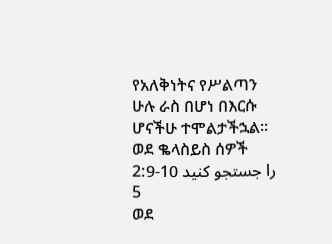የአለቅነትና የሥልጣን ሁሉ ራስ በሆነ በእርሱ ሆናችሁ ተሞልታችኋል።
ወደ ቈላስይስ ሰዎች 2:9-10 را جستجو کنید
5
ወደ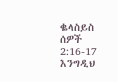ቈላስይስ ሰዎች 2:16-17
እንግዲህ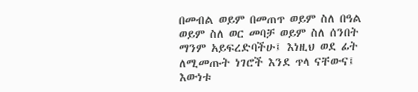በመብል ወይም በመጠጥ ወይም ስለ በዓል ወይም ስለ ወር መባቻ ወይም ስለ ሰንበት ማንም አይፍረድባችሁ፤ እነዚህ ወደ ፊት ለሚመጡት ነገሮች እንደ ጥላ ናቸውና፤ እውነቱ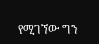የሚገኘው ግን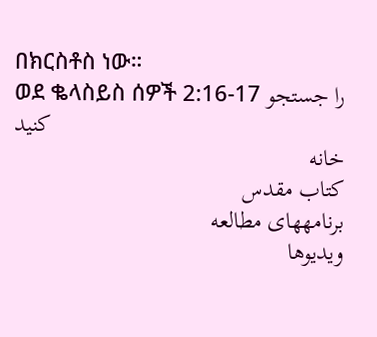በክርስቶስ ነው።
ወደ ቈላስይስ ሰዎች 2:16-17 را جستجو کنید
خانه
كتاب مقدس
برنامههای مطالعه
ویدیوها